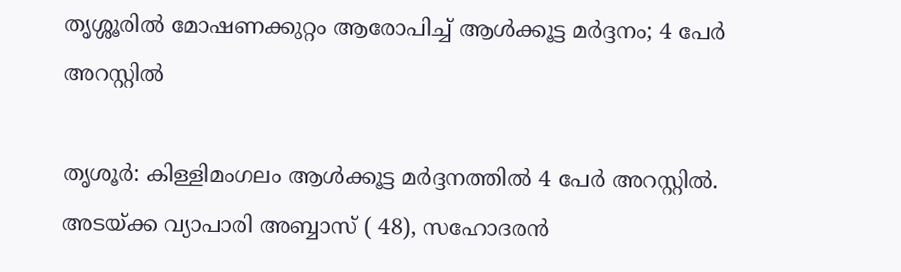തൃശ്ശൂരില്‍ മോഷണക്കുറ്റം ആരോപിച്ച് ആള്‍ക്കൂട്ട മര്‍ദ്ദനം; 4 പേര്‍ അറസ്റ്റില്‍

തൃശൂര്‍: കിള്ളിമംഗലം ആള്‍ക്കൂട്ട മര്‍ദ്ദനത്തില്‍ 4 പേര്‍ അറസ്റ്റില്‍. അടയ്ക്ക വ്യാപാരി അബ്ബാസ് ( 48), സഹോദരന്‍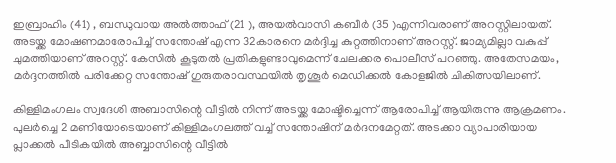ഇബ്രാഹിം (41) , ബന്ധുവായ അല്‍ത്താഫ് (21 ), അയല്‍വാസി കബീര്‍ (35 )എന്നിവരാണ് അറസ്റ്റിലായത്. അടയ്ക്ക മോഷണമാരോപിച്ച് സന്തോഷ് എന്ന 32കാരനെ മര്‍ദ്ദിച്ച കുറ്റത്തിനാണ് അറസ്റ്റ്. ജാമ്യമില്ലാ വകുപ്പ് ചുമത്തിയാണ് അറസ്റ്റ്. കേസില്‍ കൂടുതല്‍ പ്രതികളുണ്ടാവുമെന്ന് ചേലക്കര പൊലീസ് പറഞ്ഞു. അതേസമയം, മര്‍ദ്ദനത്തില്‍ പരിക്കേറ്റ സന്തോഷ് ഗുരുതരാവസ്ഥയില്‍ തൃശൂര്‍ മെഡിക്കല്‍ കോളജില്‍ ചികിത്സയിലാണ്.

കിള്ളിമംഗലം സ്വദേശി അബാസിന്റെ വീട്ടില്‍ നിന്ന് അടയ്ക്ക മോഷ്ടിച്ചെന്ന് ആരോപിച്ച് ആയിരുന്നു ആക്രമണം. പുലര്‍ച്ചെ 2 മണിയോടെയാണ് കിള്ളിമംഗലത്ത് വച്ച് സന്തോഷിന് മര്‍ദനമേറ്റത്. അടക്കാ വ്യാപാരിയായ പ്ലാക്കല്‍ പീടികയില്‍ അബ്ബാസിന്റെ വീട്ടില്‍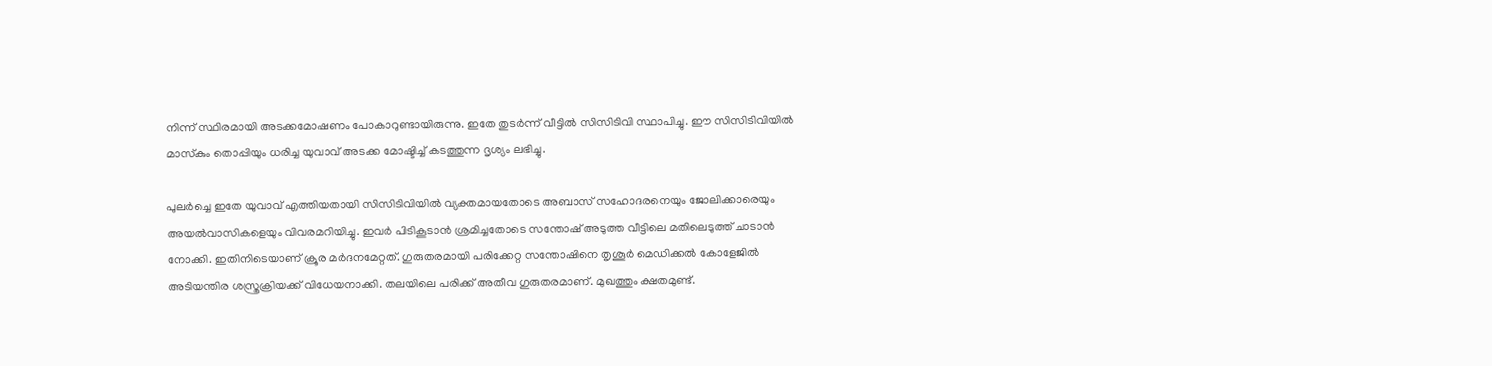നിന്ന് സ്ഥിരമായി അടക്കമോഷണം പോകാറുണ്ടായിരുന്നു. ഇതേ തുടര്‍ന്ന് വീട്ടില്‍ സിസിടിവി സ്ഥാപിച്ചു. ഈ സിസിടിവിയില്‍ മാസ്‌കും തൊപ്പിയും ധരിച്ച യുവാവ് അടക്ക മോഷ്ടിച്ച് കടത്തുന്ന ദൃശ്യം ലഭിച്ചു.

പുലര്‍ച്ചെ ഇതേ യുവാവ് എത്തിയതായി സിസിടിവിയില്‍ വ്യക്തമായതോടെ അബാസ് സഹോദരനെയും ജോലിക്കാരെയും അയല്‍വാസികളെയും വിവരമറിയിച്ചു. ഇവര്‍ പിടികൂടാന്‍ ശ്രമിച്ചതോടെ സന്തോഷ് അടുത്ത വീട്ടിലെ മതിലെടുത്ത് ചാടാന്‍ നോക്കി. ഇതിനിടെയാണ് ക്രൂര മര്‍ദനമേറ്റത്. ഗുരുതരമായി പരിക്കേറ്റ സന്തോഷിനെ തൃശൂര്‍ മെഡിക്കല്‍ കോളേജില്‍ അടിയന്തിര ശസ്ത്രക്രിയക്ക് വിധേയനാക്കി. തലയിലെ പരിക്ക് അതീവ ഗുരുതരമാണ്. മുഖത്തും ക്ഷതമുണ്ട്.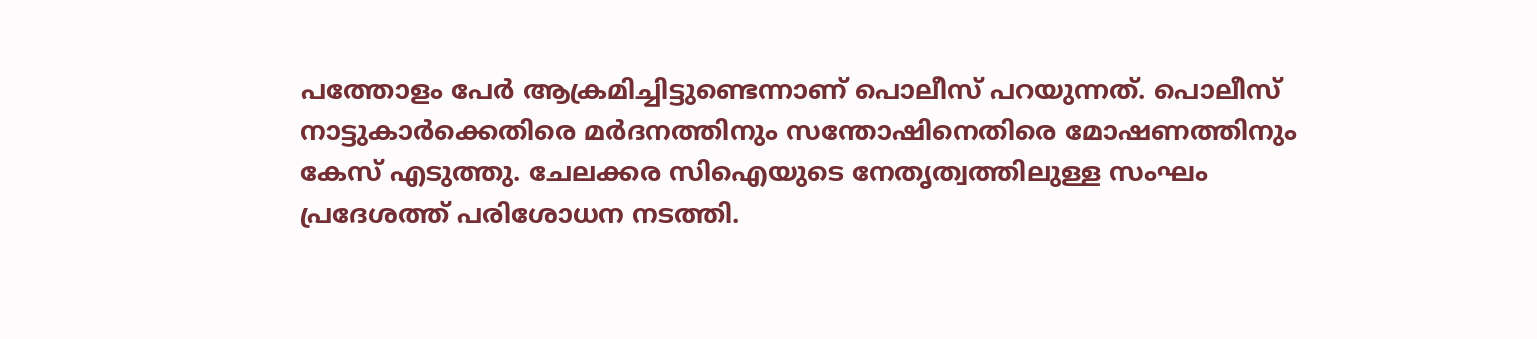പത്തോളം പേര്‍ ആക്രമിച്ചിട്ടുണ്ടെന്നാണ് പൊലീസ് പറയുന്നത്. പൊലീസ് നാട്ടുകാര്‍ക്കെതിരെ മര്‍ദനത്തിനും സന്തോഷിനെതിരെ മോഷണത്തിനും കേസ് എടുത്തു. ചേലക്കര സിഐയുടെ നേതൃത്വത്തിലുള്ള സംഘം പ്രദേശത്ത് പരിശോധന നടത്തി.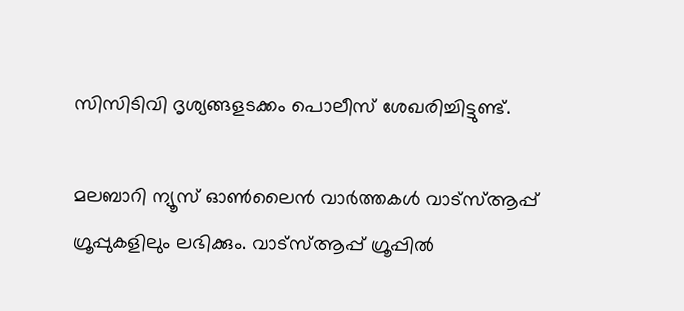സിസിടിവി ദൃശ്യങ്ങളടക്കം പൊലീസ് ശേഖരിച്ചിട്ടുണ്ട്.

മലബാറി ന്യൂസ് ഓണ്‍ലൈന്‍ വാര്‍ത്തകള്‍ വാട്‌സ്ആപ്പ് ഗ്രൂപ്പുകളിലും ലഭിക്കും. വാട്‌സ്ആപ്പ് ഗ്രൂപ്പില്‍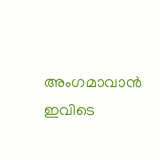അംഗമാവാന്‍ ഇവിടെ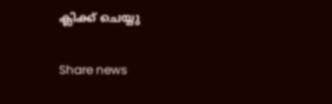ക്ലിക്ക് ചെയ്യു

Share news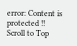error: Content is protected !!
Scroll to Top